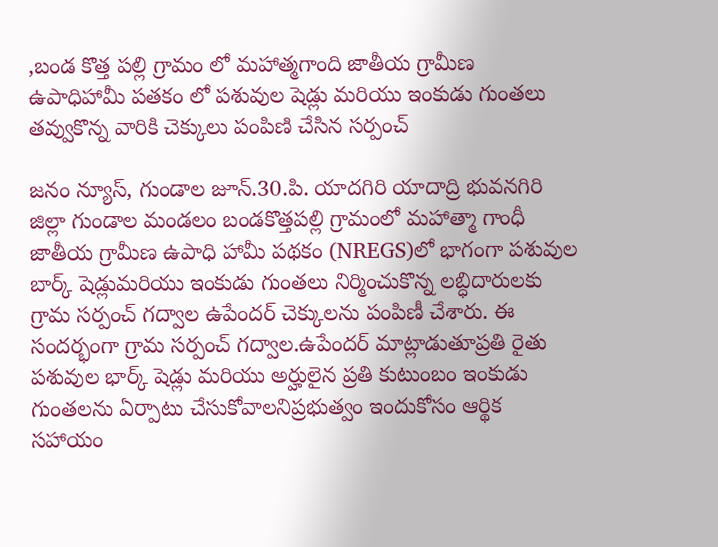,బండ కొత్త పల్లి గ్రామం లో మహాత్మగాంది జాతీయ గ్రామీణ ఉపాధిహామీ పతకం లో పశువుల షెడ్లు మరియు ఇంకుడు గుంతలు తవ్వుకొన్న వారికి చెక్కులు పంపిణి చేసిన సర్పంచ్

జనం న్యూస్, గుండాల జూన్.30.పి. యాదగిరి యాదాద్రి భువనగిరి జిల్లా గుండాల మండలం బండకొత్తపల్లి గ్రామంలో మహాత్మా గాంధీ జాతీయ గ్రామీణ ఉపాధి హామీ పథకం (NREGS)లో భాగంగా పశువుల బార్క్ షెడ్లుమరియు ఇంకుడు గుంతలు నిర్మించుకొన్న లబ్ధిదారులకు గ్రామ సర్పంచ్ గద్వాల ఉపేందర్ చెక్కులను పంపిణీ చేశారు. ఈ సందర్భంగా గ్రామ సర్పంచ్ గద్వాల.ఉపేందర్ మాట్లాడుతూప్రతి రైతు పశువుల భార్క్ షెడ్లు మరియు అర్హులైన ప్రతి కుటుంబం ఇంకుడు గుంతలను ఏర్పాటు చేసుకోవాలనిప్రభుత్వం ఇందుకోసం ఆర్థిక సహాయం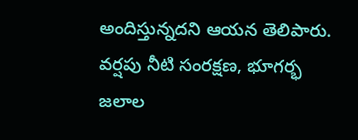అందిస్తున్నదని ఆయన తెలిపారు. వర్షపు నీటి సంరక్షణ, భూగర్భ జలాల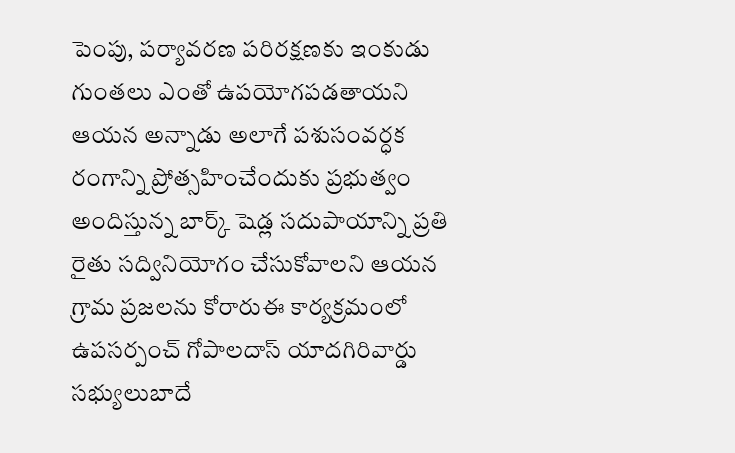పెంపు, పర్యావరణ పరిరక్షణకు ఇంకుడు గుంతలు ఎంతో ఉపయోగపడతాయని ఆయన అన్నాడు అలాగే పశుసంవర్ధక రంగాన్ని ప్రోత్సహించేందుకు ప్రభుత్వం అందిస్తున్న బార్క్ షెడ్ల సదుపాయాన్ని ప్రతి రైతు సద్వినియోగం చేసుకోవాలని ఆయన గ్రామ ప్రజలను కోరారుఈ కార్యక్రమంలో ఉపసర్పంచ్ గోపాలదాస్ యాదగిరివార్డు సభ్యులుబాదే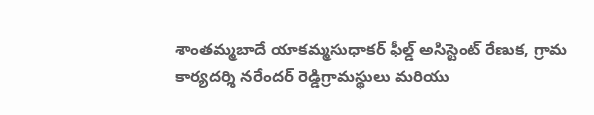శాంతమ్మబాదే యాకమ్మసుధాకర్ ఫీల్డ్ అసిస్టెంట్ రేణుక, గ్రామ కార్యదర్శి నరేందర్ రెడ్డిగ్రామస్థులు మరియు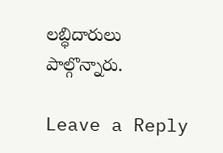లబ్ధిదారులు పాల్గొన్నారు.

Leave a Reply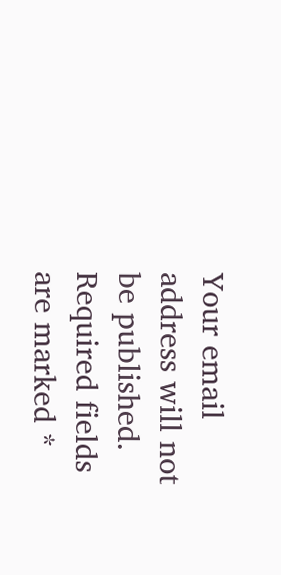Your email address will not be published. Required fields are marked *